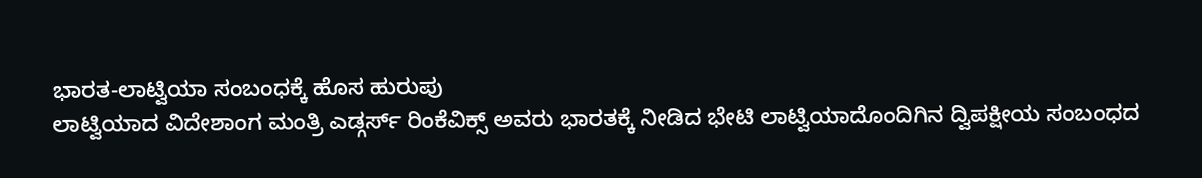ಭಾರತ-ಲಾಟ್ವಿಯಾ ಸಂಬಂಧಕ್ಕೆ ಹೊಸ ಹುರುಪು
ಲಾಟ್ವಿಯಾದ ವಿದೇಶಾಂಗ ಮಂತ್ರಿ ಎಡ್ಗರ್ಸ್ ರಿಂಕೆವಿಕ್ಸ್ ಅವರು ಭಾರತಕ್ಕೆ ನೀಡಿದ ಭೇಟಿ ಲಾಟ್ವಿಯಾದೊಂದಿಗಿನ ದ್ವಿಪಕ್ಷೀಯ ಸಂಬಂಧದ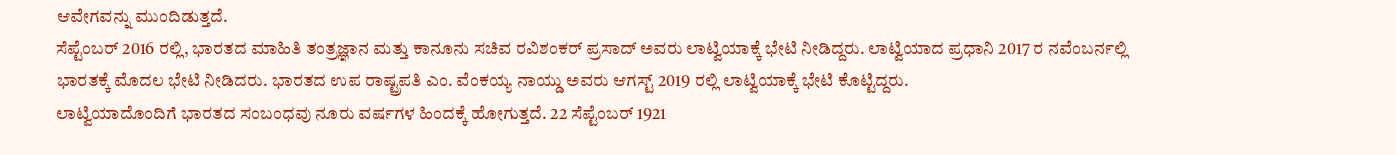ಆವೇಗವನ್ನು ಮುಂದಿಡುತ್ತದೆ.
ಸೆಪ್ಟೆಂಬರ್ 2016 ರಲ್ಲಿ, ಭಾರತದ ಮಾಹಿತಿ ತಂತ್ರಜ್ಞಾನ ಮತ್ತು ಕಾನೂನು ಸಚಿವ ರವಿಶಂಕರ್ ಪ್ರಸಾದ್ ಅವರು ಲಾಟ್ವಿಯಾಕ್ಕೆ ಭೇಟಿ ನೀಡಿದ್ದರು. ಲಾಟ್ವಿಯಾದ ಪ್ರಧಾನಿ 2017 ರ ನವೆಂಬರ್ನಲ್ಲಿ ಭಾರತಕ್ಕೆ ಮೊದಲ ಭೇಟಿ ನೀಡಿದರು. ಭಾರತದ ಉಪ ರಾಷ್ಟ್ರಪತಿ ಎಂ. ವೆಂಕಯ್ಯ ನಾಯ್ಡು ಅವರು ಆಗಸ್ಟ್ 2019 ರಲ್ಲಿ ಲಾಟ್ವಿಯಾಕ್ಕೆ ಭೇಟಿ ಕೊಟ್ಟಿದ್ದರು.
ಲಾಟ್ವಿಯಾದೊಂದಿಗೆ ಭಾರತದ ಸಂಬಂಧವು ನೂರು ವರ್ಷಗಳ ಹಿಂದಕ್ಕೆ ಹೋಗುತ್ತದೆ. 22 ಸೆಪ್ಟೆಂಬರ್ 1921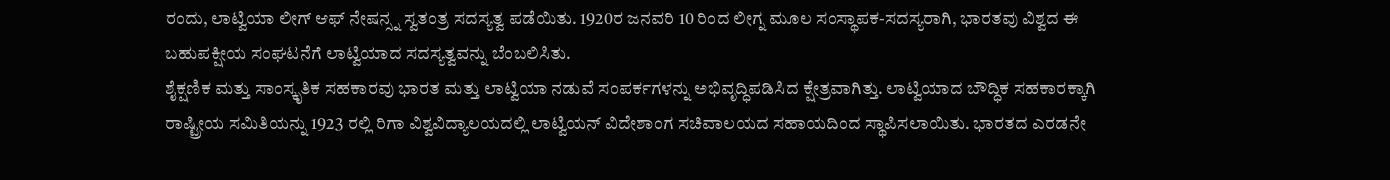ರಂದು, ಲಾಟ್ವಿಯಾ ಲೀಗ್ ಆಫ್ ನೇಷನ್ಸ್ನ ಸ್ವತಂತ್ರ ಸದಸ್ಯತ್ವ ಪಡೆಯಿತು. 1920ರ ಜನವರಿ 10 ರಿಂದ ಲೀಗ್ನ ಮೂಲ ಸಂಸ್ಥಾಪಕ-ಸದಸ್ಯರಾಗಿ, ಭಾರತವು ವಿಶ್ವದ ಈ ಬಹುಪಕ್ಷೀಯ ಸಂಘಟನೆಗೆ ಲಾಟ್ವಿಯಾದ ಸದಸ್ಯತ್ವವನ್ನು ಬೆಂಬಲಿಸಿತು.
ಶೈಕ್ಷಣಿಕ ಮತ್ತು ಸಾಂಸ್ಕೃತಿಕ ಸಹಕಾರವು ಭಾರತ ಮತ್ತು ಲಾಟ್ವಿಯಾ ನಡುವೆ ಸಂಪರ್ಕಗಳನ್ನು ಅಭಿವೃದ್ಧಿಪಡಿಸಿದ ಕ್ಷೇತ್ರವಾಗಿತ್ತು. ಲಾಟ್ವಿಯಾದ ಬೌದ್ಧಿಕ ಸಹಕಾರಕ್ಕಾಗಿ ರಾಷ್ಟ್ರೀಯ ಸಮಿತಿಯನ್ನು 1923 ರಲ್ಲಿ ರಿಗಾ ವಿಶ್ವವಿದ್ಯಾಲಯದಲ್ಲಿ ಲಾಟ್ವಿಯನ್ ವಿದೇಶಾಂಗ ಸಚಿವಾಲಯದ ಸಹಾಯದಿಂದ ಸ್ಥಾಪಿಸಲಾಯಿತು. ಭಾರತದ ಎರಡನೇ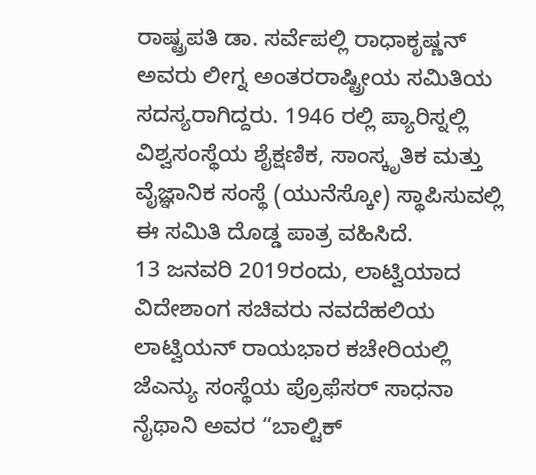ರಾಷ್ಟ್ರಪತಿ ಡಾ. ಸರ್ವೆಪಲ್ಲಿ ರಾಧಾಕೃಷ್ಣನ್ ಅವರು ಲೀಗ್ನ ಅಂತರರಾಷ್ಟ್ರೀಯ ಸಮಿತಿಯ ಸದಸ್ಯರಾಗಿದ್ದರು. 1946 ರಲ್ಲಿ ಪ್ಯಾರಿಸ್ನಲ್ಲಿ ವಿಶ್ವಸಂಸ್ಥೆಯ ಶೈಕ್ಷಣಿಕ, ಸಾಂಸ್ಕೃತಿಕ ಮತ್ತು ವೈಜ್ಞಾನಿಕ ಸಂಸ್ಥೆ (ಯುನೆಸ್ಕೋ) ಸ್ಥಾಪಿಸುವಲ್ಲಿ ಈ ಸಮಿತಿ ದೊಡ್ಡ ಪಾತ್ರ ವಹಿಸಿದೆ.
13 ಜನವರಿ 2019ರಂದು, ಲಾಟ್ವಿಯಾದ ವಿದೇಶಾಂಗ ಸಚಿವರು ನವದೆಹಲಿಯ ಲಾಟ್ವಿಯನ್ ರಾಯಭಾರ ಕಚೇರಿಯಲ್ಲಿ ಜೆಎನ್ಯು ಸಂಸ್ಥೆಯ ಪ್ರೊಫೆಸರ್ ಸಾಧನಾ ನೈಥಾನಿ ಅವರ “ಬಾಲ್ಟಿಕ್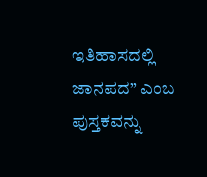ಇತಿಹಾಸದಲ್ಲಿ ಜಾನಪದ” ಎಂಬ ಪುಸ್ತಕವನ್ನು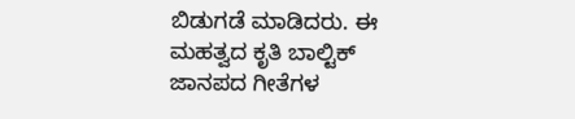ಬಿಡುಗಡೆ ಮಾಡಿದರು. ಈ ಮಹತ್ವದ ಕೃತಿ ಬಾಲ್ಟಿಕ್ ಜಾನಪದ ಗೀತೆಗಳ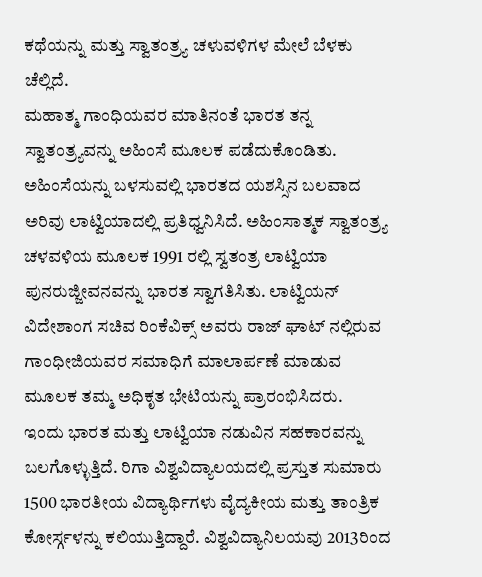ಕಥೆಯನ್ನು ಮತ್ತು ಸ್ವಾತಂತ್ರ್ಯ ಚಳುವಳಿಗಳ ಮೇಲೆ ಬೆಳಕು ಚೆಲ್ಲಿದೆ.
ಮಹಾತ್ಮ ಗಾಂಧಿಯವರ ಮಾತಿನಂತೆ ಭಾರತ ತನ್ನ ಸ್ವಾತಂತ್ರ್ಯವನ್ನು ಅಹಿಂಸೆ ಮೂಲಕ ಪಡೆದುಕೊಂಡಿತು. ಅಹಿಂಸೆಯನ್ನು ಬಳಸುವಲ್ಲಿ ಭಾರತದ ಯಶಸ್ಸಿನ ಬಲವಾದ ಅರಿವು ಲಾಟ್ವಿಯಾದಲ್ಲಿ ಪ್ರತಿಧ್ವನಿಸಿದೆ. ಅಹಿಂಸಾತ್ಮಕ ಸ್ವಾತಂತ್ರ್ಯ ಚಳವಳಿಯ ಮೂಲಕ 1991 ರಲ್ಲಿ ಸ್ವತಂತ್ರ ಲಾಟ್ವಿಯಾ ಪುನರುಜ್ಜೀವನವನ್ನು ಭಾರತ ಸ್ವಾಗತಿಸಿತು. ಲಾಟ್ವಿಯನ್ ವಿದೇಶಾಂಗ ಸಚಿವ ರಿಂಕೆವಿಕ್ಸ್ ಅವರು ರಾಜ್ ಘಾಟ್ ನಲ್ಲಿರುವ ಗಾಂಧೀಜಿಯವರ ಸಮಾಧಿಗೆ ಮಾಲಾರ್ಪಣೆ ಮಾಡುವ ಮೂಲಕ ತಮ್ಮ ಅಧಿಕೃತ ಭೇಟಿಯನ್ನು ಪ್ರಾರಂಭಿಸಿದರು.
ಇಂದು ಭಾರತ ಮತ್ತು ಲಾಟ್ವಿಯಾ ನಡುವಿನ ಸಹಕಾರವನ್ನು ಬಲಗೊಳ್ಳುತ್ತಿದೆ. ರಿಗಾ ವಿಶ್ವವಿದ್ಯಾಲಯದಲ್ಲಿ ಪ್ರಸ್ತುತ ಸುಮಾರು 1500 ಭಾರತೀಯ ವಿದ್ಯಾರ್ಥಿಗಳು ವೈದ್ಯಕೀಯ ಮತ್ತು ತಾಂತ್ರಿಕ ಕೋರ್ಸ್ಗಳನ್ನು ಕಲಿಯುತ್ತಿದ್ದಾರೆ. ವಿಶ್ವವಿದ್ಯಾನಿಲಯವು 2013ರಿಂದ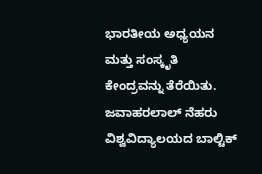ಭಾರತೀಯ ಅಧ್ಯಯನ ಮತ್ತು ಸಂಸ್ಕೃತಿ ಕೇಂದ್ರವನ್ನು ತೆರೆಯಿತು. ಜವಾಹರಲಾಲ್ ನೆಹರು ವಿಶ್ವವಿದ್ಯಾಲಯದ ಬಾಲ್ಟಿಕ್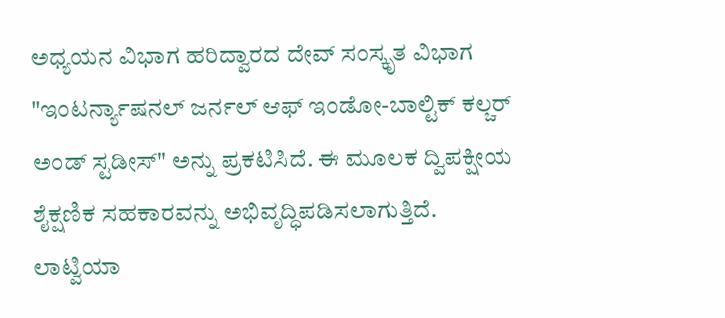ಅಧ್ಯಯನ ವಿಭಾಗ ಹರಿದ್ವಾರದ ದೇವ್ ಸಂಸ್ಕೃತ ವಿಭಾಗ "ಇಂಟರ್ನ್ಯಾಷನಲ್ ಜರ್ನಲ್ ಆಫ್ ಇಂಡೋ-ಬಾಲ್ಟಿಕ್ ಕಲ್ಚರ್ ಅಂಡ್ ಸ್ಟಡೀಸ್" ಅನ್ನು ಪ್ರಕಟಿಸಿದೆ. ಈ ಮೂಲಕ ದ್ವಿಪಕ್ಷೀಯ ಶೈಕ್ಷಣಿಕ ಸಹಕಾರವನ್ನು ಅಭಿವೃದ್ಧಿಪಡಿಸಲಾಗುತ್ತಿದೆ.
ಲಾಟ್ವಿಯಾ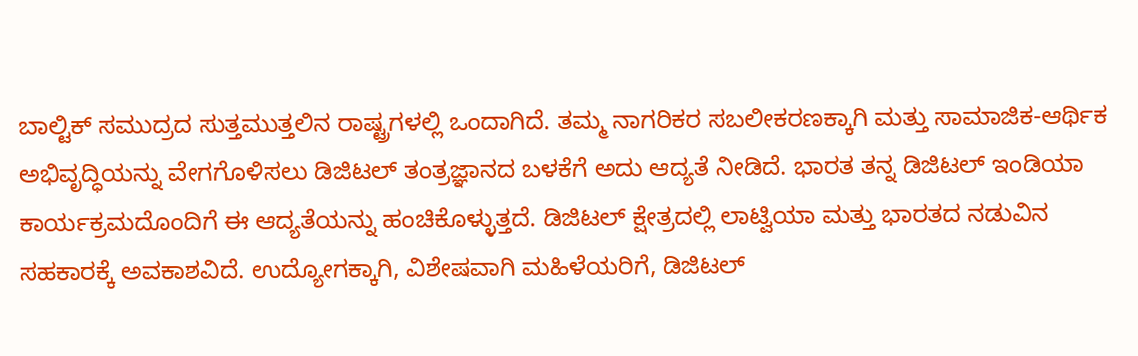ಬಾಲ್ಟಿಕ್ ಸಮುದ್ರದ ಸುತ್ತಮುತ್ತಲಿನ ರಾಷ್ಟ್ರಗಳಲ್ಲಿ ಒಂದಾಗಿದೆ. ತಮ್ಮ ನಾಗರಿಕರ ಸಬಲೀಕರಣಕ್ಕಾಗಿ ಮತ್ತು ಸಾಮಾಜಿಕ-ಆರ್ಥಿಕ ಅಭಿವೃದ್ಧಿಯನ್ನು ವೇಗಗೊಳಿಸಲು ಡಿಜಿಟಲ್ ತಂತ್ರಜ್ಞಾನದ ಬಳಕೆಗೆ ಅದು ಆದ್ಯತೆ ನೀಡಿದೆ. ಭಾರತ ತನ್ನ ಡಿಜಿಟಲ್ ಇಂಡಿಯಾ ಕಾರ್ಯಕ್ರಮದೊಂದಿಗೆ ಈ ಆದ್ಯತೆಯನ್ನು ಹಂಚಿಕೊಳ್ಳುತ್ತದೆ. ಡಿಜಿಟಲ್ ಕ್ಷೇತ್ರದಲ್ಲಿ ಲಾಟ್ವಿಯಾ ಮತ್ತು ಭಾರತದ ನಡುವಿನ ಸಹಕಾರಕ್ಕೆ ಅವಕಾಶವಿದೆ. ಉದ್ಯೋಗಕ್ಕಾಗಿ, ವಿಶೇಷವಾಗಿ ಮಹಿಳೆಯರಿಗೆ, ಡಿಜಿಟಲ್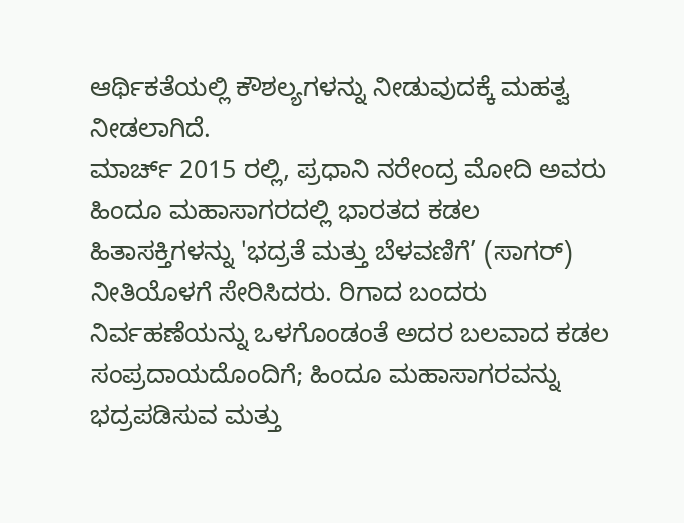ಆರ್ಥಿಕತೆಯಲ್ಲಿ ಕೌಶಲ್ಯಗಳನ್ನು ನೀಡುವುದಕ್ಕೆ ಮಹತ್ವ ನೀಡಲಾಗಿದೆ.
ಮಾರ್ಚ್ 2015 ರಲ್ಲಿ, ಪ್ರಧಾನಿ ನರೇಂದ್ರ ಮೋದಿ ಅವರು ಹಿಂದೂ ಮಹಾಸಾಗರದಲ್ಲಿ ಭಾರತದ ಕಡಲ ಹಿತಾಸಕ್ತಿಗಳನ್ನು 'ಭದ್ರತೆ ಮತ್ತು ಬೆಳವಣಿಗೆ’ (ಸಾಗರ್) ನೀತಿಯೊಳಗೆ ಸೇರಿಸಿದರು. ರಿಗಾದ ಬಂದರು ನಿರ್ವಹಣೆಯನ್ನು ಒಳಗೊಂಡಂತೆ ಅದರ ಬಲವಾದ ಕಡಲ ಸಂಪ್ರದಾಯದೊಂದಿಗೆ; ಹಿಂದೂ ಮಹಾಸಾಗರವನ್ನು ಭದ್ರಪಡಿಸುವ ಮತ್ತು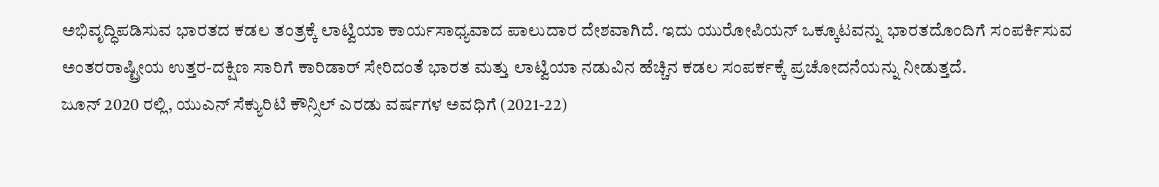ಅಭಿವೃದ್ಧಿಪಡಿಸುವ ಭಾರತದ ಕಡಲ ತಂತ್ರಕ್ಕೆ ಲಾಟ್ವಿಯಾ ಕಾರ್ಯಸಾಧ್ಯವಾದ ಪಾಲುದಾರ ದೇಶವಾಗಿದೆ. ಇದು ಯುರೋಪಿಯನ್ ಒಕ್ಕೂಟವನ್ನು ಭಾರತದೊಂದಿಗೆ ಸಂಪರ್ಕಿಸುವ ಅಂತರರಾಷ್ಟ್ರೀಯ ಉತ್ತರ-ದಕ್ಷಿಣ ಸಾರಿಗೆ ಕಾರಿಡಾರ್ ಸೇರಿದಂತೆ ಭಾರತ ಮತ್ತು ಲಾಟ್ವಿಯಾ ನಡುವಿನ ಹೆಚ್ಚಿನ ಕಡಲ ಸಂಪರ್ಕಕ್ಕೆ ಪ್ರಚೋದನೆಯನ್ನು ನೀಡುತ್ತದೆ.
ಜೂನ್ 2020 ರಲ್ಲಿ, ಯುಎನ್ ಸೆಕ್ಯುರಿಟಿ ಕೌನ್ಸಿಲ್ ಎರಡು ವರ್ಷಗಳ ಅವಧಿಗೆ (2021-22)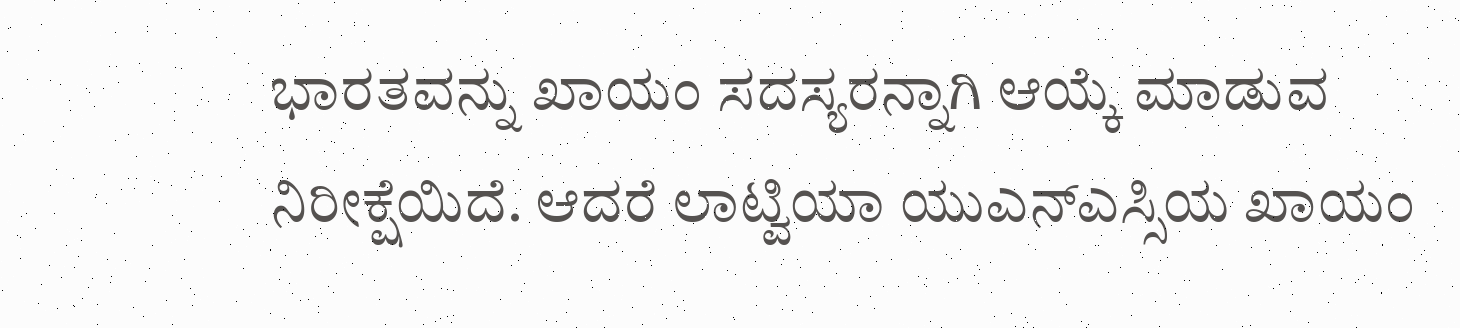ಭಾರತವನ್ನು ಖಾಯಂ ಸದಸ್ಯರನ್ನಾಗಿ ಆಯ್ಕೆ ಮಾಡುವ ನಿರೀಕ್ಷೆಯಿದೆ. ಆದರೆ ಲಾಟ್ವಿಯಾ ಯುಎನ್ಎಸ್ಸಿಯ ಖಾಯಂ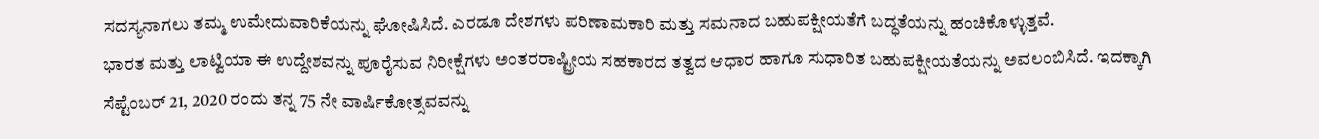ಸದಸ್ಯನಾಗಲು ತಮ್ಮ ಉಮೇದುವಾರಿಕೆಯನ್ನು ಘೋಷಿಸಿದೆ. ಎರಡೂ ದೇಶಗಳು ಪರಿಣಾಮಕಾರಿ ಮತ್ತು ಸಮನಾದ ಬಹುಪಕ್ಷೀಯತೆಗೆ ಬದ್ಧತೆಯನ್ನು ಹಂಚಿಕೊಳ್ಳುತ್ತವೆ.
ಭಾರತ ಮತ್ತು ಲಾಟ್ವಿಯಾ ಈ ಉದ್ದೇಶವನ್ನು ಪೂರೈಸುವ ನಿರೀಕ್ಷೆಗಳು ಅಂತರರಾಷ್ಟ್ರೀಯ ಸಹಕಾರದ ತತ್ವದ ಆಧಾರ ಹಾಗೂ ಸುಧಾರಿತ ಬಹುಪಕ್ಷೀಯತೆಯನ್ನು ಅವಲಂಬಿಸಿದೆ. ಇದಕ್ಕಾಗಿ ಸೆಪ್ಟೆಂಬರ್ 21, 2020 ರಂದು ತನ್ನ 75 ನೇ ವಾರ್ಷಿಕೋತ್ಸವವನ್ನು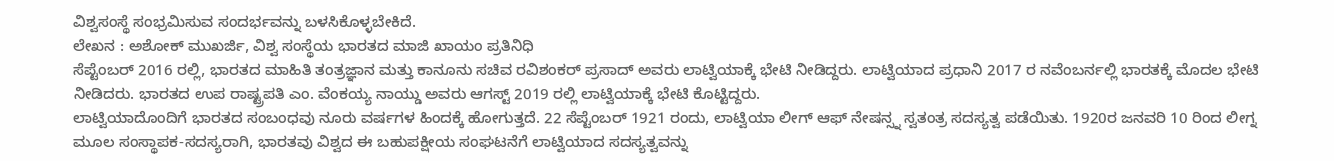ವಿಶ್ವಸಂಸ್ಥೆ ಸಂಭ್ರಮಿಸುವ ಸಂದರ್ಭವನ್ನು ಬಳಸಿಕೊಳ್ಳಬೇಕಿದೆ.
ಲೇಖನ : ಅಶೋಕ್ ಮುಖರ್ಜಿ, ವಿಶ್ವ ಸಂಸ್ಥೆಯ ಭಾರತದ ಮಾಜಿ ಖಾಯಂ ಪ್ರತಿನಿಧಿ
ಸೆಪ್ಟೆಂಬರ್ 2016 ರಲ್ಲಿ, ಭಾರತದ ಮಾಹಿತಿ ತಂತ್ರಜ್ಞಾನ ಮತ್ತು ಕಾನೂನು ಸಚಿವ ರವಿಶಂಕರ್ ಪ್ರಸಾದ್ ಅವರು ಲಾಟ್ವಿಯಾಕ್ಕೆ ಭೇಟಿ ನೀಡಿದ್ದರು. ಲಾಟ್ವಿಯಾದ ಪ್ರಧಾನಿ 2017 ರ ನವೆಂಬರ್ನಲ್ಲಿ ಭಾರತಕ್ಕೆ ಮೊದಲ ಭೇಟಿ ನೀಡಿದರು. ಭಾರತದ ಉಪ ರಾಷ್ಟ್ರಪತಿ ಎಂ. ವೆಂಕಯ್ಯ ನಾಯ್ಡು ಅವರು ಆಗಸ್ಟ್ 2019 ರಲ್ಲಿ ಲಾಟ್ವಿಯಾಕ್ಕೆ ಭೇಟಿ ಕೊಟ್ಟಿದ್ದರು.
ಲಾಟ್ವಿಯಾದೊಂದಿಗೆ ಭಾರತದ ಸಂಬಂಧವು ನೂರು ವರ್ಷಗಳ ಹಿಂದಕ್ಕೆ ಹೋಗುತ್ತದೆ. 22 ಸೆಪ್ಟೆಂಬರ್ 1921 ರಂದು, ಲಾಟ್ವಿಯಾ ಲೀಗ್ ಆಫ್ ನೇಷನ್ಸ್ನ ಸ್ವತಂತ್ರ ಸದಸ್ಯತ್ವ ಪಡೆಯಿತು. 1920ರ ಜನವರಿ 10 ರಿಂದ ಲೀಗ್ನ ಮೂಲ ಸಂಸ್ಥಾಪಕ-ಸದಸ್ಯರಾಗಿ, ಭಾರತವು ವಿಶ್ವದ ಈ ಬಹುಪಕ್ಷೀಯ ಸಂಘಟನೆಗೆ ಲಾಟ್ವಿಯಾದ ಸದಸ್ಯತ್ವವನ್ನು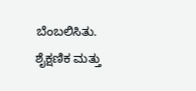ಬೆಂಬಲಿಸಿತು.
ಶೈಕ್ಷಣಿಕ ಮತ್ತು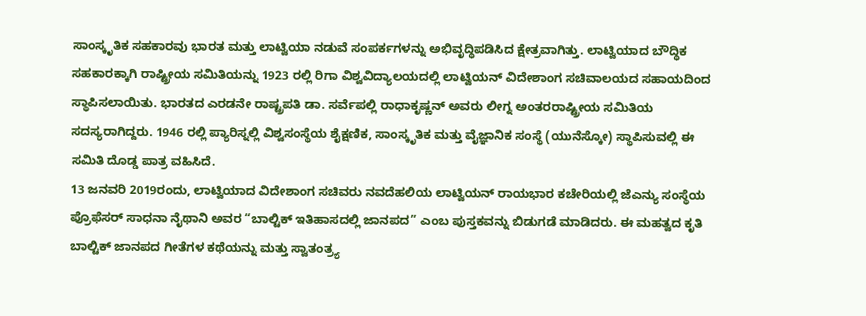ಸಾಂಸ್ಕೃತಿಕ ಸಹಕಾರವು ಭಾರತ ಮತ್ತು ಲಾಟ್ವಿಯಾ ನಡುವೆ ಸಂಪರ್ಕಗಳನ್ನು ಅಭಿವೃದ್ಧಿಪಡಿಸಿದ ಕ್ಷೇತ್ರವಾಗಿತ್ತು. ಲಾಟ್ವಿಯಾದ ಬೌದ್ಧಿಕ ಸಹಕಾರಕ್ಕಾಗಿ ರಾಷ್ಟ್ರೀಯ ಸಮಿತಿಯನ್ನು 1923 ರಲ್ಲಿ ರಿಗಾ ವಿಶ್ವವಿದ್ಯಾಲಯದಲ್ಲಿ ಲಾಟ್ವಿಯನ್ ವಿದೇಶಾಂಗ ಸಚಿವಾಲಯದ ಸಹಾಯದಿಂದ ಸ್ಥಾಪಿಸಲಾಯಿತು. ಭಾರತದ ಎರಡನೇ ರಾಷ್ಟ್ರಪತಿ ಡಾ. ಸರ್ವೆಪಲ್ಲಿ ರಾಧಾಕೃಷ್ಣನ್ ಅವರು ಲೀಗ್ನ ಅಂತರರಾಷ್ಟ್ರೀಯ ಸಮಿತಿಯ ಸದಸ್ಯರಾಗಿದ್ದರು. 1946 ರಲ್ಲಿ ಪ್ಯಾರಿಸ್ನಲ್ಲಿ ವಿಶ್ವಸಂಸ್ಥೆಯ ಶೈಕ್ಷಣಿಕ, ಸಾಂಸ್ಕೃತಿಕ ಮತ್ತು ವೈಜ್ಞಾನಿಕ ಸಂಸ್ಥೆ (ಯುನೆಸ್ಕೋ) ಸ್ಥಾಪಿಸುವಲ್ಲಿ ಈ ಸಮಿತಿ ದೊಡ್ಡ ಪಾತ್ರ ವಹಿಸಿದೆ.
13 ಜನವರಿ 2019ರಂದು, ಲಾಟ್ವಿಯಾದ ವಿದೇಶಾಂಗ ಸಚಿವರು ನವದೆಹಲಿಯ ಲಾಟ್ವಿಯನ್ ರಾಯಭಾರ ಕಚೇರಿಯಲ್ಲಿ ಜೆಎನ್ಯು ಸಂಸ್ಥೆಯ ಪ್ರೊಫೆಸರ್ ಸಾಧನಾ ನೈಥಾನಿ ಅವರ “ಬಾಲ್ಟಿಕ್ ಇತಿಹಾಸದಲ್ಲಿ ಜಾನಪದ” ಎಂಬ ಪುಸ್ತಕವನ್ನು ಬಿಡುಗಡೆ ಮಾಡಿದರು. ಈ ಮಹತ್ವದ ಕೃತಿ ಬಾಲ್ಟಿಕ್ ಜಾನಪದ ಗೀತೆಗಳ ಕಥೆಯನ್ನು ಮತ್ತು ಸ್ವಾತಂತ್ರ್ಯ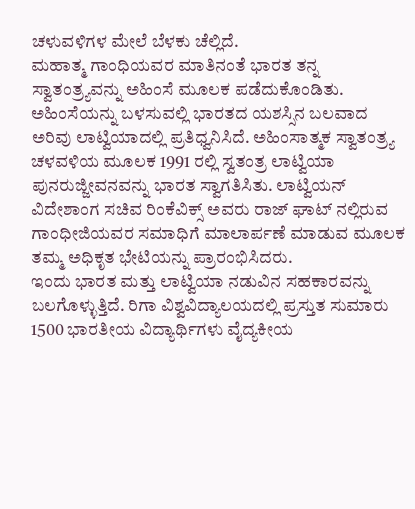ಚಳುವಳಿಗಳ ಮೇಲೆ ಬೆಳಕು ಚೆಲ್ಲಿದೆ.
ಮಹಾತ್ಮ ಗಾಂಧಿಯವರ ಮಾತಿನಂತೆ ಭಾರತ ತನ್ನ ಸ್ವಾತಂತ್ರ್ಯವನ್ನು ಅಹಿಂಸೆ ಮೂಲಕ ಪಡೆದುಕೊಂಡಿತು. ಅಹಿಂಸೆಯನ್ನು ಬಳಸುವಲ್ಲಿ ಭಾರತದ ಯಶಸ್ಸಿನ ಬಲವಾದ ಅರಿವು ಲಾಟ್ವಿಯಾದಲ್ಲಿ ಪ್ರತಿಧ್ವನಿಸಿದೆ. ಅಹಿಂಸಾತ್ಮಕ ಸ್ವಾತಂತ್ರ್ಯ ಚಳವಳಿಯ ಮೂಲಕ 1991 ರಲ್ಲಿ ಸ್ವತಂತ್ರ ಲಾಟ್ವಿಯಾ ಪುನರುಜ್ಜೀವನವನ್ನು ಭಾರತ ಸ್ವಾಗತಿಸಿತು. ಲಾಟ್ವಿಯನ್ ವಿದೇಶಾಂಗ ಸಚಿವ ರಿಂಕೆವಿಕ್ಸ್ ಅವರು ರಾಜ್ ಘಾಟ್ ನಲ್ಲಿರುವ ಗಾಂಧೀಜಿಯವರ ಸಮಾಧಿಗೆ ಮಾಲಾರ್ಪಣೆ ಮಾಡುವ ಮೂಲಕ ತಮ್ಮ ಅಧಿಕೃತ ಭೇಟಿಯನ್ನು ಪ್ರಾರಂಭಿಸಿದರು.
ಇಂದು ಭಾರತ ಮತ್ತು ಲಾಟ್ವಿಯಾ ನಡುವಿನ ಸಹಕಾರವನ್ನು ಬಲಗೊಳ್ಳುತ್ತಿದೆ. ರಿಗಾ ವಿಶ್ವವಿದ್ಯಾಲಯದಲ್ಲಿ ಪ್ರಸ್ತುತ ಸುಮಾರು 1500 ಭಾರತೀಯ ವಿದ್ಯಾರ್ಥಿಗಳು ವೈದ್ಯಕೀಯ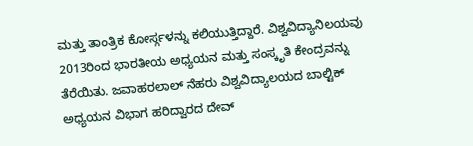ಮತ್ತು ತಾಂತ್ರಿಕ ಕೋರ್ಸ್ಗಳನ್ನು ಕಲಿಯುತ್ತಿದ್ದಾರೆ. ವಿಶ್ವವಿದ್ಯಾನಿಲಯವು 2013ರಿಂದ ಭಾರತೀಯ ಅಧ್ಯಯನ ಮತ್ತು ಸಂಸ್ಕೃತಿ ಕೇಂದ್ರವನ್ನು ತೆರೆಯಿತು. ಜವಾಹರಲಾಲ್ ನೆಹರು ವಿಶ್ವವಿದ್ಯಾಲಯದ ಬಾಲ್ಟಿಕ್ ಅಧ್ಯಯನ ವಿಭಾಗ ಹರಿದ್ವಾರದ ದೇವ್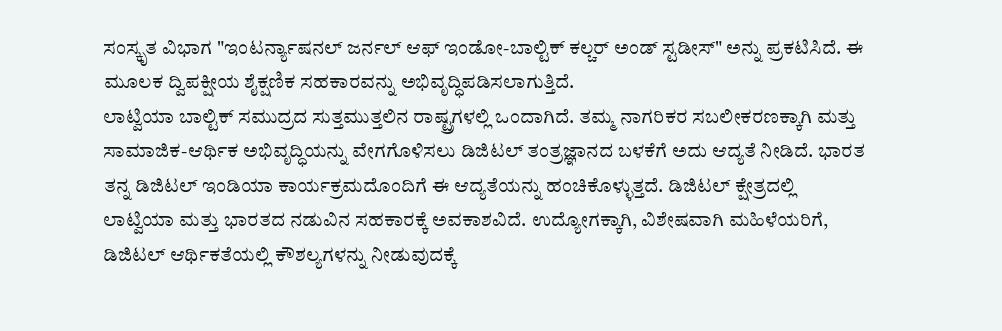ಸಂಸ್ಕೃತ ವಿಭಾಗ "ಇಂಟರ್ನ್ಯಾಷನಲ್ ಜರ್ನಲ್ ಆಫ್ ಇಂಡೋ-ಬಾಲ್ಟಿಕ್ ಕಲ್ಚರ್ ಅಂಡ್ ಸ್ಟಡೀಸ್" ಅನ್ನು ಪ್ರಕಟಿಸಿದೆ. ಈ ಮೂಲಕ ದ್ವಿಪಕ್ಷೀಯ ಶೈಕ್ಷಣಿಕ ಸಹಕಾರವನ್ನು ಅಭಿವೃದ್ಧಿಪಡಿಸಲಾಗುತ್ತಿದೆ.
ಲಾಟ್ವಿಯಾ ಬಾಲ್ಟಿಕ್ ಸಮುದ್ರದ ಸುತ್ತಮುತ್ತಲಿನ ರಾಷ್ಟ್ರಗಳಲ್ಲಿ ಒಂದಾಗಿದೆ. ತಮ್ಮ ನಾಗರಿಕರ ಸಬಲೀಕರಣಕ್ಕಾಗಿ ಮತ್ತು ಸಾಮಾಜಿಕ-ಆರ್ಥಿಕ ಅಭಿವೃದ್ಧಿಯನ್ನು ವೇಗಗೊಳಿಸಲು ಡಿಜಿಟಲ್ ತಂತ್ರಜ್ಞಾನದ ಬಳಕೆಗೆ ಅದು ಆದ್ಯತೆ ನೀಡಿದೆ. ಭಾರತ ತನ್ನ ಡಿಜಿಟಲ್ ಇಂಡಿಯಾ ಕಾರ್ಯಕ್ರಮದೊಂದಿಗೆ ಈ ಆದ್ಯತೆಯನ್ನು ಹಂಚಿಕೊಳ್ಳುತ್ತದೆ. ಡಿಜಿಟಲ್ ಕ್ಷೇತ್ರದಲ್ಲಿ ಲಾಟ್ವಿಯಾ ಮತ್ತು ಭಾರತದ ನಡುವಿನ ಸಹಕಾರಕ್ಕೆ ಅವಕಾಶವಿದೆ. ಉದ್ಯೋಗಕ್ಕಾಗಿ, ವಿಶೇಷವಾಗಿ ಮಹಿಳೆಯರಿಗೆ, ಡಿಜಿಟಲ್ ಆರ್ಥಿಕತೆಯಲ್ಲಿ ಕೌಶಲ್ಯಗಳನ್ನು ನೀಡುವುದಕ್ಕೆ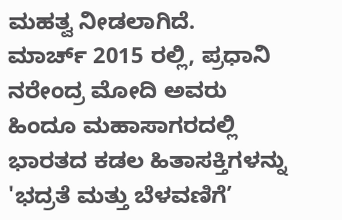ಮಹತ್ವ ನೀಡಲಾಗಿದೆ.
ಮಾರ್ಚ್ 2015 ರಲ್ಲಿ, ಪ್ರಧಾನಿ ನರೇಂದ್ರ ಮೋದಿ ಅವರು ಹಿಂದೂ ಮಹಾಸಾಗರದಲ್ಲಿ ಭಾರತದ ಕಡಲ ಹಿತಾಸಕ್ತಿಗಳನ್ನು 'ಭದ್ರತೆ ಮತ್ತು ಬೆಳವಣಿಗೆ’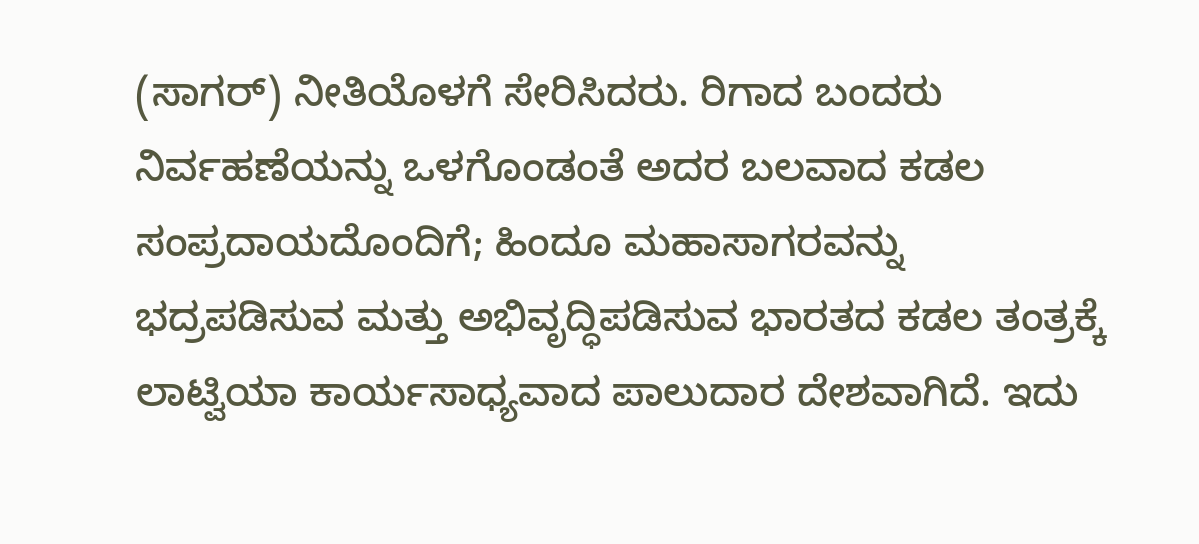(ಸಾಗರ್) ನೀತಿಯೊಳಗೆ ಸೇರಿಸಿದರು. ರಿಗಾದ ಬಂದರು ನಿರ್ವಹಣೆಯನ್ನು ಒಳಗೊಂಡಂತೆ ಅದರ ಬಲವಾದ ಕಡಲ ಸಂಪ್ರದಾಯದೊಂದಿಗೆ; ಹಿಂದೂ ಮಹಾಸಾಗರವನ್ನು ಭದ್ರಪಡಿಸುವ ಮತ್ತು ಅಭಿವೃದ್ಧಿಪಡಿಸುವ ಭಾರತದ ಕಡಲ ತಂತ್ರಕ್ಕೆ ಲಾಟ್ವಿಯಾ ಕಾರ್ಯಸಾಧ್ಯವಾದ ಪಾಲುದಾರ ದೇಶವಾಗಿದೆ. ಇದು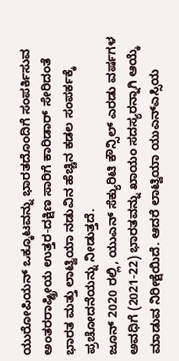ಯುರೋಪಿಯನ್ ಒಕ್ಕೂಟವನ್ನು ಭಾರತದೊಂದಿಗೆ ಸಂಪರ್ಕಿಸುವ ಅಂತರರಾಷ್ಟ್ರೀಯ ಉತ್ತರ-ದಕ್ಷಿಣ ಸಾರಿಗೆ ಕಾರಿಡಾರ್ ಸೇರಿದಂತೆ ಭಾರತ ಮತ್ತು ಲಾಟ್ವಿಯಾ ನಡುವಿನ ಹೆಚ್ಚಿನ ಕಡಲ ಸಂಪರ್ಕಕ್ಕೆ ಪ್ರಚೋದನೆಯನ್ನು ನೀಡುತ್ತದೆ.
ಜೂನ್ 2020 ರಲ್ಲಿ, ಯುಎನ್ ಸೆಕ್ಯುರಿಟಿ ಕೌನ್ಸಿಲ್ ಎರಡು ವರ್ಷಗಳ ಅವಧಿಗೆ (2021-22) ಭಾರತವನ್ನು ಖಾಯಂ ಸದಸ್ಯರನ್ನಾಗಿ ಆಯ್ಕೆ ಮಾಡುವ ನಿರೀಕ್ಷೆಯಿದೆ. ಆದರೆ ಲಾಟ್ವಿಯಾ ಯುಎನ್ಎಸ್ಸಿಯ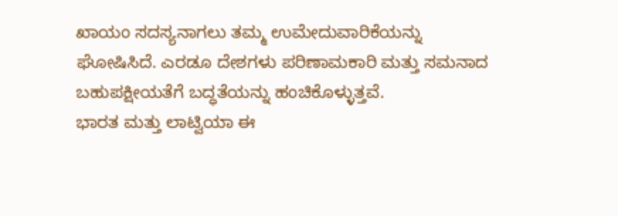ಖಾಯಂ ಸದಸ್ಯನಾಗಲು ತಮ್ಮ ಉಮೇದುವಾರಿಕೆಯನ್ನು ಘೋಷಿಸಿದೆ. ಎರಡೂ ದೇಶಗಳು ಪರಿಣಾಮಕಾರಿ ಮತ್ತು ಸಮನಾದ ಬಹುಪಕ್ಷೀಯತೆಗೆ ಬದ್ಧತೆಯನ್ನು ಹಂಚಿಕೊಳ್ಳುತ್ತವೆ.
ಭಾರತ ಮತ್ತು ಲಾಟ್ವಿಯಾ ಈ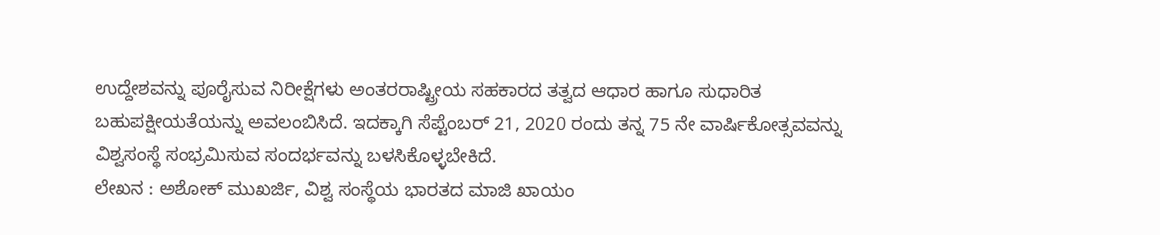ಉದ್ದೇಶವನ್ನು ಪೂರೈಸುವ ನಿರೀಕ್ಷೆಗಳು ಅಂತರರಾಷ್ಟ್ರೀಯ ಸಹಕಾರದ ತತ್ವದ ಆಧಾರ ಹಾಗೂ ಸುಧಾರಿತ ಬಹುಪಕ್ಷೀಯತೆಯನ್ನು ಅವಲಂಬಿಸಿದೆ. ಇದಕ್ಕಾಗಿ ಸೆಪ್ಟೆಂಬರ್ 21, 2020 ರಂದು ತನ್ನ 75 ನೇ ವಾರ್ಷಿಕೋತ್ಸವವನ್ನು ವಿಶ್ವಸಂಸ್ಥೆ ಸಂಭ್ರಮಿಸುವ ಸಂದರ್ಭವನ್ನು ಬಳಸಿಕೊಳ್ಳಬೇಕಿದೆ.
ಲೇಖನ : ಅಶೋಕ್ ಮುಖರ್ಜಿ, ವಿಶ್ವ ಸಂಸ್ಥೆಯ ಭಾರತದ ಮಾಜಿ ಖಾಯಂ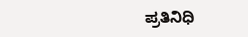ಪ್ರತಿನಿಧಿ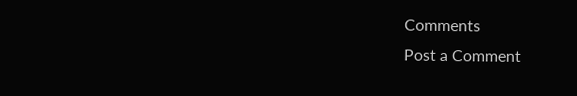Comments
Post a Comment